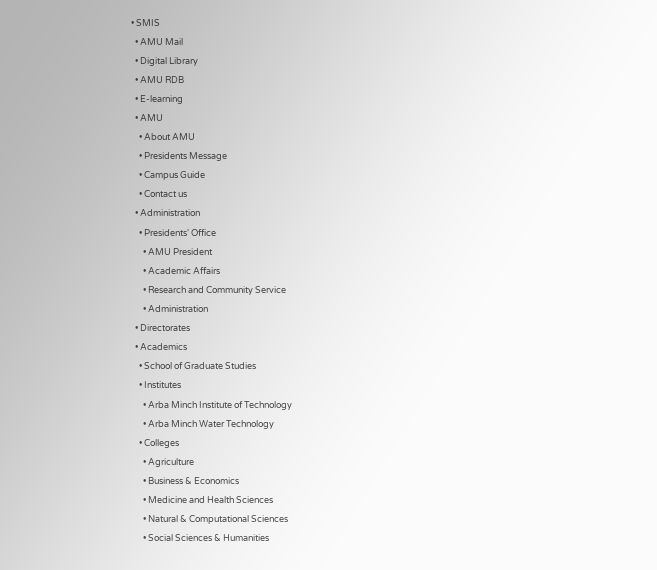• SMIS
  • AMU Mail
  • Digital Library
  • AMU RDB
  • E-learning
  • AMU
    • About AMU
    • Presidents Message
    • Campus Guide
    • Contact us
  • Administration
    • Presidents' Office
      • AMU President
      • Academic Affairs
      • Research and Community Service
      • Administration
  • Directorates
  • Academics
    • School of Graduate Studies
    • Institutes
      • Arba Minch Institute of Technology
      • Arba Minch Water Technology
    • Colleges
      • Agriculture
      • Business & Economics
      • Medicine and Health Sciences
      • Natural & Computational Sciences
      • Social Sciences & Humanities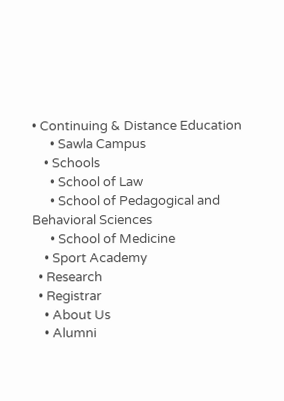• Continuing & Distance Education
      • Sawla Campus
    • Schools
      • School of Law
      • School of Pedagogical and Behavioral Sciences
      • School of Medicine
    • Sport Academy
  • Research
  • Registrar
    • About Us
    • Alumni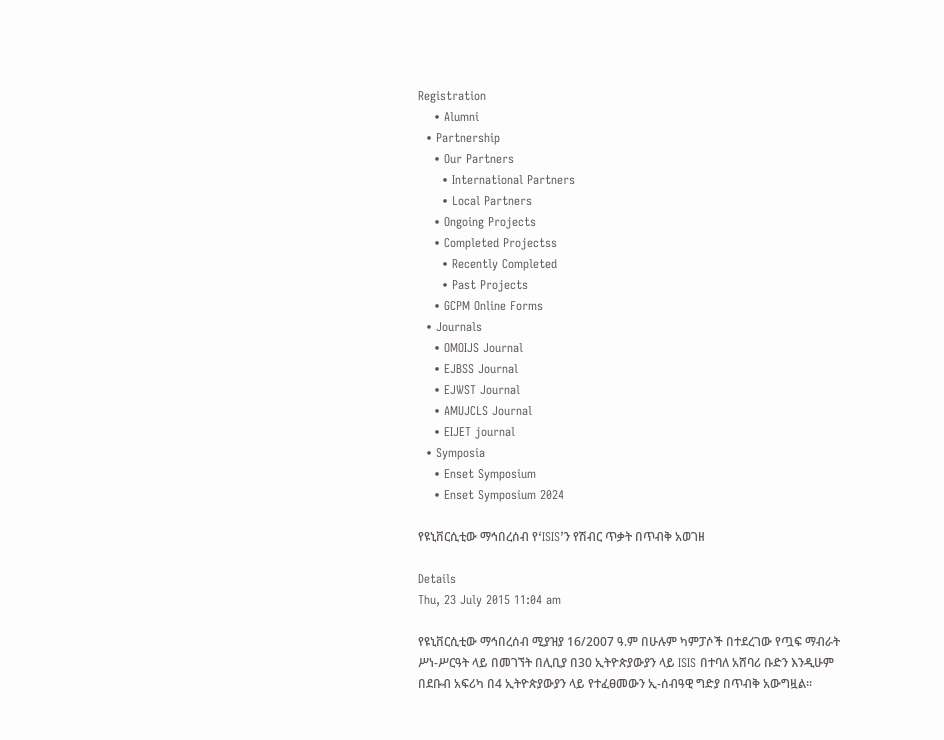Registration
    • Alumni
  • Partnership
    • Our Partners
      • International Partners
      • Local Partners
    • Ongoing Projects
    • Completed Projectss
      • Recently Completed
      • Past Projects
    • GCPM Online Forms
  • Journals
    • OMOIJS Journal
    • EJBSS Journal
    • EJWST Journal
    • AMUJCLS Journal
    • EIJET journal
  • Symposia
    • Enset Symposium
    • Enset Symposium 2024

የዩኒቨርሲቲው ማኅበረሰብ የ‘ISIS’ን የሽብር ጥቃት በጥብቅ አወገዘ

Details
Thu, 23 July 2015 11:04 am

የዩኒቨርሲቲው ማኅበረሰብ ሚያዝያ 16/2007 ዓ.ም በሁሉም ካምፓሶች በተደረገው የጧፍ ማብራት ሥነ-ሥርዓት ላይ በመገኘት በሊቢያ በ30 ኢትዮጵያውያን ላይ ISIS በተባለ አሸባሪ ቡድን እንዲሁም በደቡብ አፍሪካ በ4 ኢትዮጵያውያን ላይ የተፈፀመውን ኢ-ሰብዓዊ ግድያ በጥብቅ አውግዟል፡፡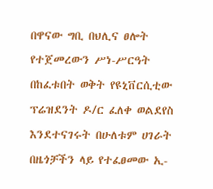በዋናው ግቢ በህሊና ፀሎት የተጀመረውን ሥነ-ሥርዓት በከፈቱበት ወቅት የዩኒቨርሲቲው ፕሬዝደንት ዶ/ር ፈለቀ ወልደየስ እንደተናገሩት በሁለቱም ሀገራት በዜጎቻችን ላይ የተፈፀመው ኢ-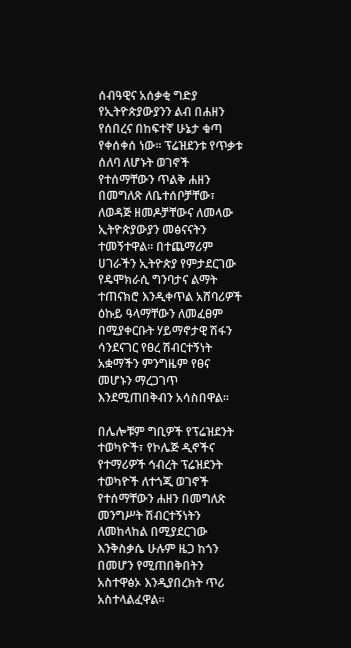ሰብዓዊና አሰቃቂ ግድያ የኢትዮጵያውያንን ልብ በሐዘን የሰበረና በከፍተኛ ሁኔታ ቁጣ የቀሰቀሰ ነው፡፡ ፕሬዝደንቱ የጥቃቱ ሰለባ ለሆኑት ወገኖች የተሰማቸውን ጥልቅ ሐዘን በመግለጽ ለቤተሰቦቻቸው፣ ለወዳጅ ዘመዶቻቸውና ለመላው ኢትዮጵያውያን መፅናናትን ተመኝተዋል፡፡ በተጨማሪም ሀገራችን ኢትዮጵያ የምታደርገው የዴሞክራሲ ግንባታና ልማት ተጠናክሮ እንዲቀጥል አሸባሪዎች ዕኩይ ዓላማቸውን ለመፈፀም በሚያቀርቡት ሃይማኖታዊ ሽፋን ሳንደናገር የፀረ ሽብርተኝነት አቋማችን ምንግዜም የፀና መሆኑን ማረጋገጥ እንደሚጠበቅብን አሳስበዋል፡፡

በሌሎቹም ግቢዎች የፕሬዝደንት ተወካዮች፣ የኮሌጅ ዲኖችና የተማሪዎች ኅብረት ፕሬዝደንት ተወካዮች ለተጎጂ ወገኖች የተሰማቸውን ሐዘን በመግለጽ መንግሥት ሽብርተኝነትን ለመከላከል በሚያደርገው እንቅስቃሴ ሁሉም ዜጋ ከጎን በመሆን የሚጠበቅበትን አስተዋፅኦ እንዲያበረክት ጥሪ አስተላልፈዋል፡፡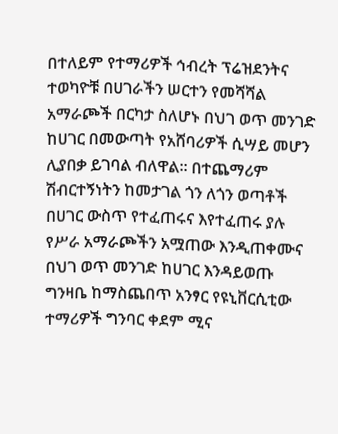በተለይም የተማሪዎች ኅብረት ፕሬዝደንትና ተወካዮቹ በሀገራችን ሠርተን የመሻሻል አማራጮች በርካታ ስለሆኑ በህገ ወጥ መንገድ ከሀገር በመውጣት የአሸባሪዎች ሲሣይ መሆን ሊያበቃ ይገባል ብለዋል፡፡ በተጨማሪም ሽብርተኝነትን ከመታገል ጎን ለጎን ወጣቶች በሀገር ውስጥ የተፈጠሩና እየተፈጠሩ ያሉ የሥራ አማራጮችን አሟጠው እንዲጠቀሙና በህገ ወጥ መንገድ ከሀገር እንዳይወጡ ግንዛቤ ከማስጨበጥ አንፃር የዩኒቨርሲቲው ተማሪዎች ግንባር ቀደም ሚና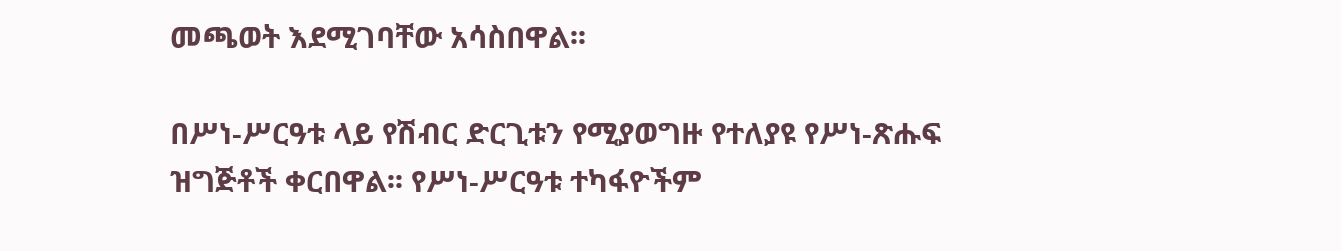መጫወት እደሚገባቸው አሳስበዋል፡፡

በሥነ-ሥርዓቱ ላይ የሽብር ድርጊቱን የሚያወግዙ የተለያዩ የሥነ-ጽሑፍ ዝግጅቶች ቀርበዋል፡፡ የሥነ-ሥርዓቱ ተካፋዮችም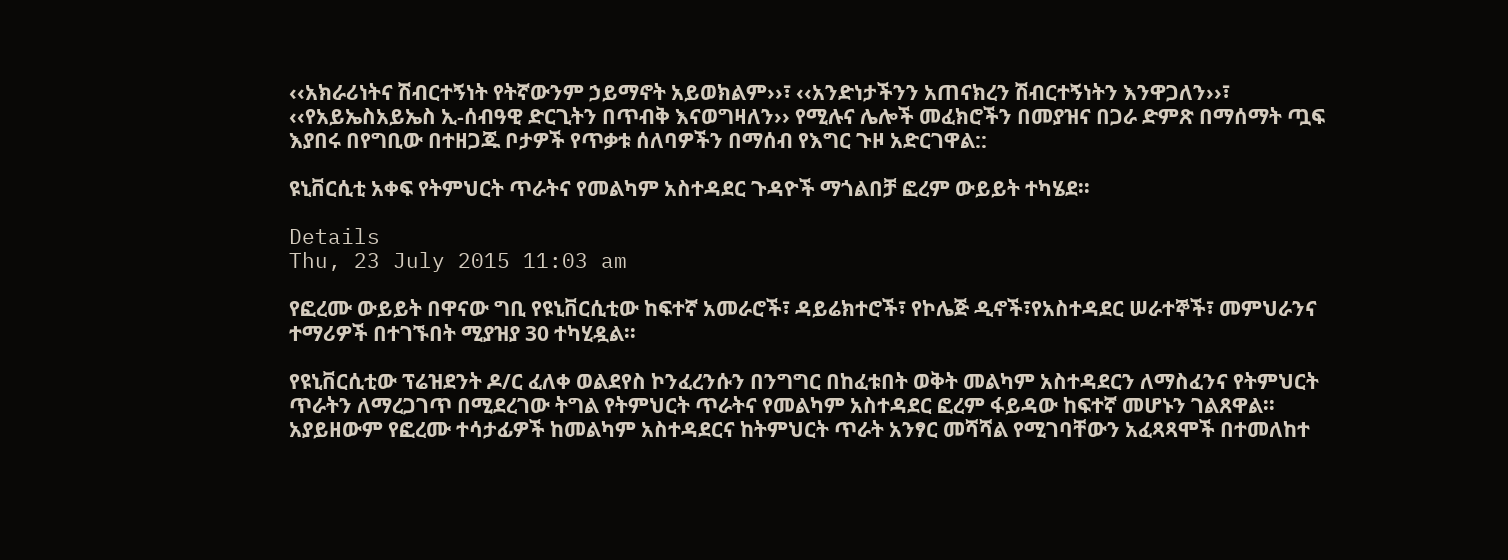‹‹አክራሪነትና ሽብርተኝነት የትኛውንም ኃይማኖት አይወክልም››፣ ‹‹አንድነታችንን አጠናክረን ሽብርተኝነትን እንዋጋለን››፣ ‹‹የአይኤስአይኤስ ኢ-ሰብዓዊ ድርጊትን በጥብቅ እናወግዛለን›› የሚሉና ሌሎች መፈክሮችን በመያዝና በጋራ ድምጽ በማሰማት ጧፍ እያበሩ በየግቢው በተዘጋጁ ቦታዎች የጥቃቱ ሰለባዎችን በማሰብ የእግር ጉዞ አድርገዋል::

ዩኒቨርሲቲ አቀፍ የትምህርት ጥራትና የመልካም አስተዳደር ጉዳዮች ማጎልበቻ ፎረም ውይይት ተካሄደ፡፡

Details
Thu, 23 July 2015 11:03 am

የፎረሙ ውይይት በዋናው ግቢ የዩኒቨርሲቲው ከፍተኛ አመራሮች፣ ዳይሬክተሮች፣ የኮሌጅ ዲኖች፣የአስተዳደር ሠራተኞች፣ መምህራንና ተማሪዎች በተገኙበት ሚያዝያ 30 ተካሂዷል፡፡

የዩኒቨርሲቲው ፕሬዝደንት ዶ/ር ፈለቀ ወልደየስ ኮንፈረንሱን በንግግር በከፈቱበት ወቅት መልካም አስተዳደርን ለማስፈንና የትምህርት ጥራትን ለማረጋገጥ በሚደረገው ትግል የትምህርት ጥራትና የመልካም አስተዳደር ፎረም ፋይዳው ከፍተኛ መሆኑን ገልጸዋል፡፡ አያይዘውም የፎረሙ ተሳታፊዎች ከመልካም አስተዳደርና ከትምህርት ጥራት አንፃር መሻሻል የሚገባቸውን አፈጻጻሞች በተመለከተ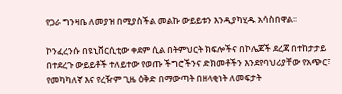የጋራ ግንዛቤ ለመያዝ በሚያስችል መልኩ ውይይቱን እንዲያካሂዱ አሳስበዋል፡፡

ኮንፈረንሱ በዩኒቨርሲቲው ቀደም ሲል በትምህርት ክፍሎችና በኮሌጆች ደረጃ በተከታታይ በተደረጉ ውይይቶች ተለይተው የወጡ ችግሮችንና ድክመቶችን እንደየባህሪያቸው የአጭር፣ የመካካለኛ እና የረዥም ጊዜ ዕቅድ በማውጣት በዘላቂነት ለመፍታት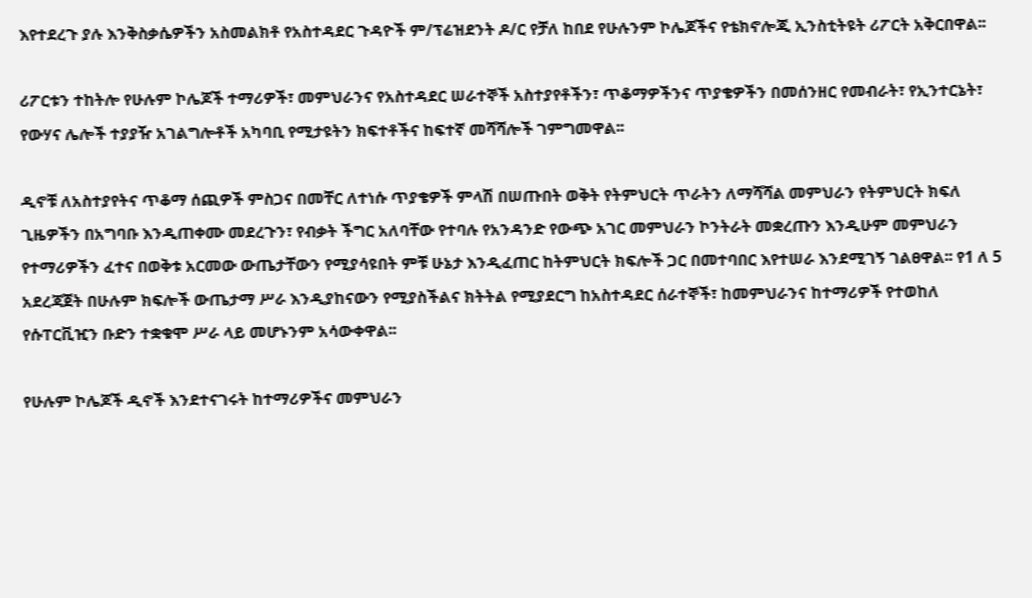እየተደረጉ ያሉ እንቅስቃሴዎችን አስመልክቶ የአስተዳደር ጉዳዮች ም/ፕሬዝደንት ዶ/ር የቻለ ከበደ የሁሉንም ኮሌጆችና የቴክኖሎጂ ኢንስቲትዩት ሪፖርት አቅርበዋል፡፡

ሪፖርቱን ተከትሎ የሁሉም ኮሌጆች ተማሪዎች፣ መምህራንና የአስተዳደር ሠራተኞች አስተያየቶችን፣ ጥቆማዎችንና ጥያቄዎችን በመሰንዘር የመብራት፣ የኢንተርኔት፣ የውሃና ሌሎች ተያያዥ አገልግሎቶች አካባቢ የሚታዩትን ክፍተቶችና ከፍተኛ መሻሻሎች ገምግመዋል፡፡

ዲኖቹ ለአስተያየትና ጥቆማ ሰጪዎች ምስጋና በመቸር ለተነሱ ጥያቄዎች ምላሽ በሠጡበት ወቅት የትምህርት ጥራትን ለማሻሻል መምህራን የትምህርት ክፍለ ጊዜዎችን በአግባቡ እንዲጠቀሙ መደረጉን፣ የብቃት ችግር አለባቸው የተባሉ የአንዳንድ የውጭ አገር መምህራን ኮንትራት መቋረጡን እንዲሁም መምህራን የተማሪዎችን ፈተና በወቅቱ አርመው ውጤታቸውን የሚያሳዩበት ምቹ ሁኔታ እንዲፈጠር ከትምህርት ክፍሎች ጋር በመተባበር እየተሠራ እንደሚገኝ ገልፀዋል፡፡ የ1 ለ 5 አደረጃጀት በሁሉም ክፍሎች ውጤታማ ሥራ እንዲያከናውን የሚያስችልና ክትትል የሚያደርግ ከአስተዳደር ሰራተኞች፣ ከመምህራንና ከተማሪዎች የተወከለ የሱፐርቪዢን ቡድን ተቋቁሞ ሥራ ላይ መሆኑንም አሳውቀዋል፡፡

የሁሉም ኮሌጆች ዲኖች እንደተናገሩት ከተማሪዎችና መምህራን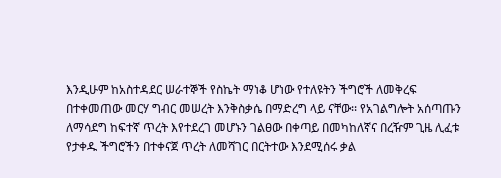እንዲሁም ከአስተዳደር ሠራተኞች የስኬት ማነቆ ሆነው የተለዩትን ችግሮች ለመቅረፍ በተቀመጠው መርሃ ግብር መሠረት እንቅስቃሴ በማድረግ ላይ ናቸው፡፡ የአገልግሎት አሰጣጡን ለማሳደግ ከፍተኛ ጥረት እየተደረገ መሆኑን ገልፀው በቀጣይ በመካከለኛና በረዥም ጊዜ ሊፈቱ የታቀዱ ችግሮችን በተቀናጀ ጥረት ለመሻገር በርትተው እንደሚሰሩ ቃል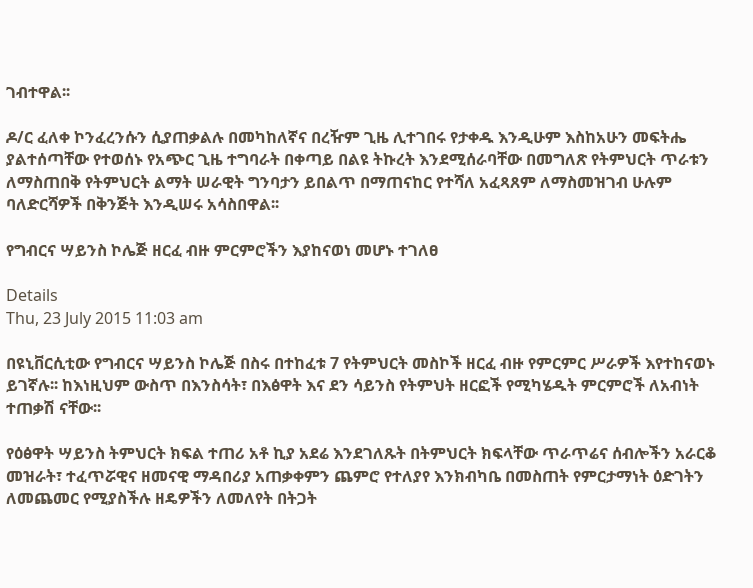ገብተዋል፡፡

ዶ/ር ፈለቀ ኮንፈረንሱን ሲያጠቃልሉ በመካከለኛና በረዥም ጊዜ ሊተገበሩ የታቀዱ እንዲሁም እስከአሁን መፍትሔ ያልተሰጣቸው የተወሰኑ የአጭር ጊዜ ተግባራት በቀጣይ በልዩ ትኩረት እንደሚሰራባቸው በመግለጽ የትምህርት ጥራቱን ለማስጠበቅ የትምህርት ልማት ሠራዊት ግንባታን ይበልጥ በማጠናከር የተሻለ አፈጻጸም ለማስመዝገብ ሁሉም ባለድርሻዎች በቅንጅት እንዲሠሩ አሳስበዋል፡፡

የግብርና ሣይንስ ኮሌጅ ዘርፈ ብዙ ምርምሮችን እያከናወነ መሆኑ ተገለፀ

Details
Thu, 23 July 2015 11:03 am

በዩኒቨርሲቲው የግብርና ሣይንስ ኮሌጅ በስሩ በተከፈቱ 7 የትምህርት መስኮች ዘርፈ ብዙ የምርምር ሥራዎች እየተከናወኑ ይገኛሉ፡፡ ከእነዚህም ውስጥ በእንስሳት፣ በእፅዋት እና ደን ሳይንስ የትምህት ዘርፎች የሚካሄዱት ምርምሮች ለአብነት ተጠቃሽ ናቸው፡፡

የዕፅዋት ሣይንስ ትምህርት ክፍል ተጠሪ አቶ ኪያ አደሬ እንደገለጹት በትምህርት ክፍላቸው ጥራጥሬና ሰብሎችን አራርቆ መዝራት፣ ተፈጥሯዊና ዘመናዊ ማዳበሪያ አጠቃቀምን ጨምሮ የተለያየ እንክብካቤ በመስጠት የምርታማነት ዕድገትን ለመጨመር የሚያስችሉ ዘዴዎችን ለመለየት በትጋት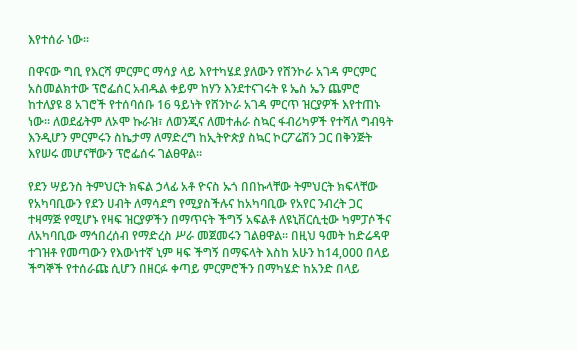እየተሰራ ነው፡፡

በዋናው ግቢ የእርሻ ምርምር ማሳያ ላይ እየተካሄደ ያለውን የሸንኮራ አገዳ ምርምር አስመልክተው ፕሮፌሰር አብዱል ቀይም ከሃን እንደተናገሩት ዩ ኤስ ኤን ጨምሮ ከተለያዩ 8 አገሮች የተሰባሰቡ 16 ዓይነት የሸንኮራ አገዳ ምርጥ ዝርያዎች እየተጠኑ ነው፡፡ ለወደፊትም ለኦሞ ኩራዝ፣ ለወንጂና ለመተሐራ ስኳር ፋብሪካዎች የተሻለ ግብዓት እንዲሆን ምርምሩን ስኬታማ ለማድረግ ከኢትዮጵያ ስኳር ኮርፖሬሽን ጋር በቅንጅት እየሠሩ መሆናቸውን ፕሮፌሰሩ ገልፀዋል፡፡

የደን ሣይንስ ትምህርት ክፍል ኃላፊ አቶ ዮናስ ኡጎ በበኩላቸው ትምህርት ክፍላቸው የአካባቢውን የደን ሀብት ለማሳደግ የሚያስችሉና ከአካባቢው የአየር ንብረት ጋር ተዛማጅ የሚሆኑ የዛፍ ዝርያዎችን በማጥናት ችግኝ አፍልቶ ለዩኒቨርሲቲው ካምፓሶችና ለአካባቢው ማኅበረሰብ የማድረስ ሥራ መጀመሩን ገልፀዋል፡፡ በዚህ ዓመት ከድሬዳዋ ተገዝቶ የመጣውን የእውነተኛ ኒም ዛፍ ችግኝ በማፍላት እስከ አሁን ከ14,000 በላይ ችግኞች የተሰራጩ ሲሆን በዘርፉ ቀጣይ ምርምሮችን በማካሄድ ከአንድ በላይ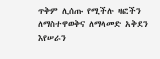ጥቅም ሊሰጡ የሚችሉ ዛፎችን ለማስተዋወቅና ለማላመድ አቅደን እየሠራን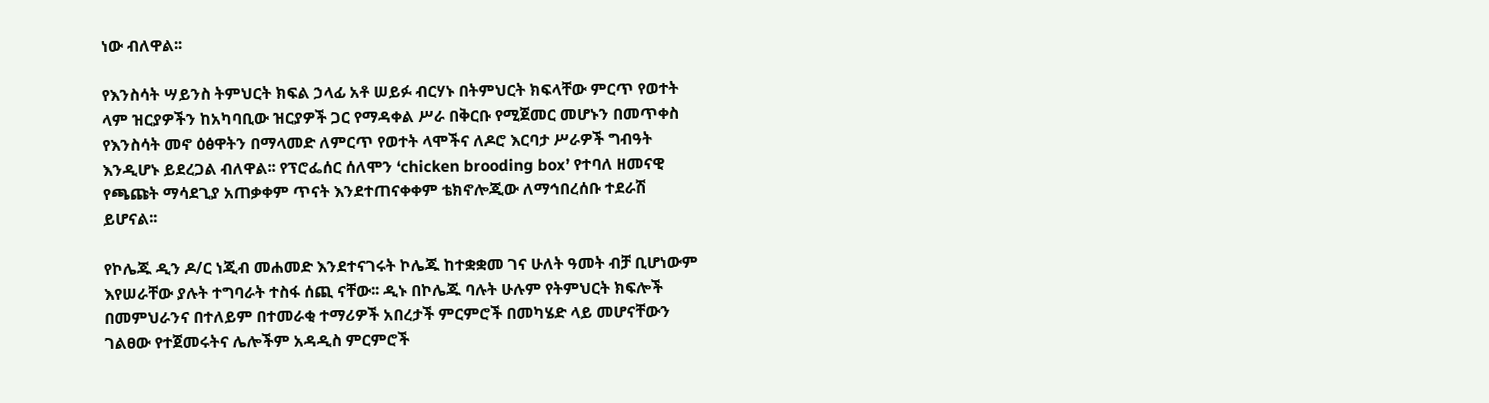ነው ብለዋል፡፡

የእንስሳት ሣይንስ ትምህርት ክፍል ኃላፊ አቶ ሠይፉ ብርሃኑ በትምህርት ክፍላቸው ምርጥ የወተት ላም ዝርያዎችን ከአካባቢው ዝርያዎች ጋር የማዳቀል ሥራ በቅርቡ የሚጀመር መሆኑን በመጥቀስ የእንስሳት መኖ ዕፅዋትን በማላመድ ለምርጥ የወተት ላሞችና ለዶሮ እርባታ ሥራዎች ግብዓት እንዲሆኑ ይደረጋል ብለዋል፡፡ የፕሮፌሰር ሰለሞን ‘chicken brooding box’ የተባለ ዘመናዊ የጫጩት ማሳደጊያ አጠቃቀም ጥናት እንደተጠናቀቀም ቴክኖሎጂው ለማኅበረሰቡ ተደራሽ ይሆናል፡፡

የኮሌጁ ዲን ዶ/ር ነጂብ መሐመድ እንደተናገሩት ኮሌጁ ከተቋቋመ ገና ሁለት ዓመት ብቻ ቢሆነውም እየሠራቸው ያሉት ተግባራት ተስፋ ሰጪ ናቸው፡፡ ዲኑ በኮሌጁ ባሉት ሁሉም የትምህርት ክፍሎች በመምህራንና በተለይም በተመራቂ ተማሪዎች አበረታች ምርምሮች በመካሄድ ላይ መሆናቸውን ገልፀው የተጀመሩትና ሌሎችም አዳዲስ ምርምሮች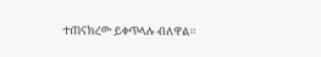ተጠናክረው ይቀጥላሉ ብለዋል፡፡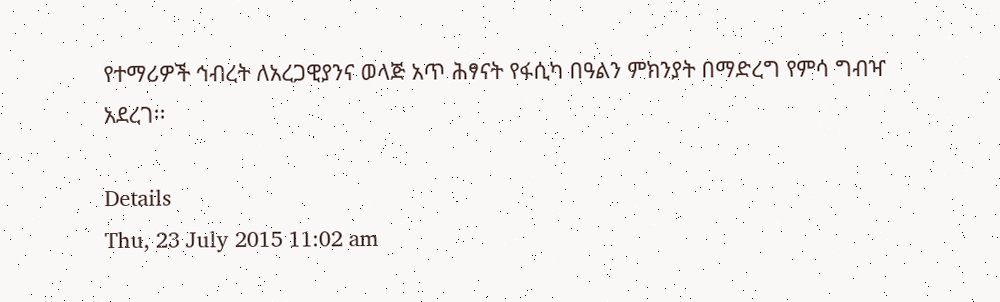የተማሪዎች ኅብረት ለአረጋዊያንና ወላጅ አጥ ሕፃናት የፋሲካ በዓልን ምክንያት በማድረግ የምሳ ግብዣ አደረገ፡፡

Details
Thu, 23 July 2015 11:02 am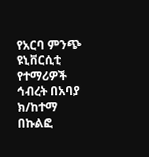የአርባ ምንጭ ዩኒቨርሲቲ የተማሪዎች ኅብረት በአባያ ክ/ከተማ በኩልፎ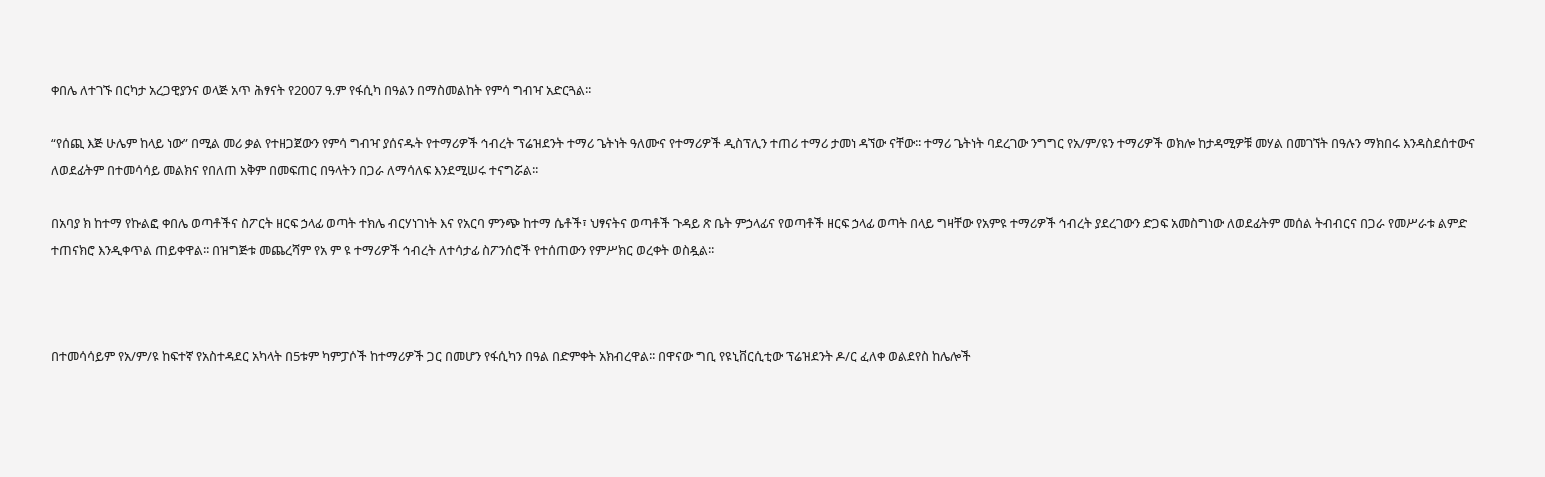ቀበሌ ለተገኙ በርካታ አረጋዊያንና ወላጅ አጥ ሕፃናት የ2007 ዓ.ም የፋሲካ በዓልን በማስመልከት የምሳ ግብዣ አድርጓል፡፡

“የሰጪ እጅ ሁሌም ከላይ ነው” በሚል መሪ ቃል የተዘጋጀውን የምሳ ግብዣ ያሰናዱት የተማሪዎች ኅብረት ፕሬዝደንት ተማሪ ጌትነት ዓለሙና የተማሪዎች ዲስፕሊን ተጠሪ ተማሪ ታመነ ዳኘው ናቸው፡፡ ተማሪ ጌትነት ባደረገው ንግግር የአ/ም/ዩን ተማሪዎች ወክሎ ከታዳሚዎቹ መሃል በመገኘት በዓሉን ማክበሩ እንዳስደሰተውና ለወደፊትም በተመሳሳይ መልክና የበለጠ አቅም በመፍጠር በዓላትን በጋራ ለማሳለፍ እንደሚሠሩ ተናግሯል፡፡

በአባያ ክ ከተማ የኩልፎ ቀበሌ ወጣቶችና ስፖርት ዘርፍ ኃላፊ ወጣት ተክሌ ብርሃነገነት እና የአርባ ምንጭ ከተማ ሴቶች፣ ህፃናትና ወጣቶች ጉዳይ ጽ ቤት ምኃላፊና የወጣቶች ዘርፍ ኃላፊ ወጣት በላይ ግዛቸው የአምዩ ተማሪዎች ኅብረት ያደረገውን ድጋፍ አመስግነው ለወደፊትም መሰል ትብብርና በጋራ የመሥራቱ ልምድ ተጠናክሮ እንዲቀጥል ጠይቀዋል፡፡ በዝግጅቱ መጨረሻም የአ ም ዩ ተማሪዎች ኅብረት ለተሳታፊ ስፖንሰሮች የተሰጠውን የምሥክር ወረቀት ወስዷል፡፡



በተመሳሳይም የአ/ም/ዩ ከፍተኛ የአስተዳደር አካላት በ5ቱም ካምፓሶች ከተማሪዎች ጋር በመሆን የፋሲካን በዓል በድምቀት አክብረዋል፡፡ በዋናው ግቢ የዩኒቨርሲቲው ፕሬዝደንት ዶ/ር ፈለቀ ወልደየስ ከሌሎች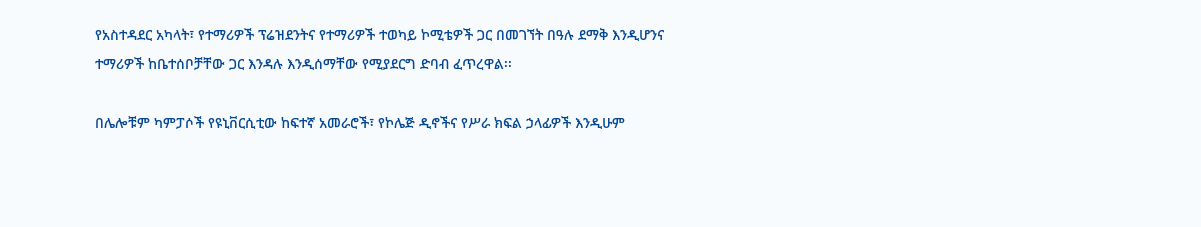የአስተዳደር አካላት፣ የተማሪዎች ፕሬዝደንትና የተማሪዎች ተወካይ ኮሚቴዎች ጋር በመገኘት በዓሉ ደማቅ እንዲሆንና ተማሪዎች ከቤተሰቦቻቸው ጋር እንዳሉ እንዲሰማቸው የሚያደርግ ድባብ ፈጥረዋል፡፡

በሌሎቹም ካምፓሶች የዩኒቨርሲቲው ከፍተኛ አመራሮች፣ የኮሌጅ ዲኖችና የሥራ ክፍል ኃላፊዎች እንዲሁም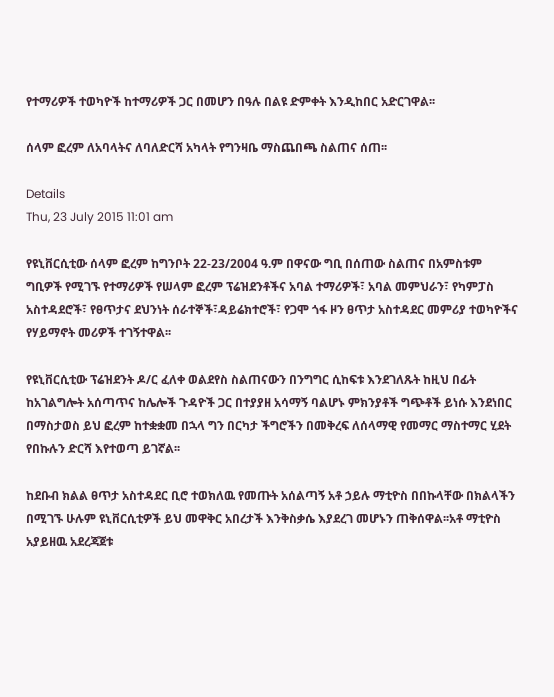የተማሪዎች ተወካዮች ከተማሪዎች ጋር በመሆን በዓሉ በልዩ ድምቀት እንዲከበር አድርገዋል፡፡

ሰላም ፎረም ለአባላትና ለባለድርሻ አካላት የግንዛቤ ማስጨበጫ ስልጠና ሰጠ፡፡

Details
Thu, 23 July 2015 11:01 am

የዩኒቨርሲቲው ሰላም ፎረም ከግንቦት 22-23/2004 ዓ.ም በዋናው ግቢ በሰጠው ስልጠና በአምስቱም ግቢዎች የሚገኙ የተማሪዎች የሠላም ፎረም ፕሬዝደንቶችና አባል ተማሪዎች፣ አባል መምህራን፣ የካምፓስ አስተዳደሮች፣ የፀጥታና ደህንነት ሰራተኞች፣ዳይሬክተሮች፣ የጋሞ ጎፋ ዞን ፀጥታ አስተዳደር መምሪያ ተወካዮችና የሃይማኖት መሪዎች ተገኝተዋል፡፡

የዩኒቨርሲቲው ፕሬዝደንት ዶ/ር ፈለቀ ወልደየስ ስልጠናውን በንግግር ሲከፍቱ እንደገለጹት ከዚህ በፊት ከአገልግሎት አሰጣጥና ከሌሎች ጉዳዮች ጋር በተያያዘ አሳማኝ ባልሆኑ ምክንያቶች ግጭቶች ይነሱ እንደነበር በማስታወስ ይህ ፎረም ከተቋቋመ በኋላ ግን በርካታ ችግሮችን በመቅረፍ ለሰላማዊ የመማር ማስተማር ሂደት የበኩሉን ድርሻ እየተወጣ ይገኛል፡፡

ከደቡብ ክልል ፀጥታ አስተዳደር ቢሮ ተወክለዉ የመጡት አሰልጣኝ አቶ ኃይሉ ማቲዮስ በበኩላቸው በክልላችን በሚገኙ ሁሉም ዩኒቨርሲቲዎች ይህ መዋቅር አበረታች እንቅስቃሴ እያደረገ መሆኑን ጠቅሰዋል፡፡አቶ ማቲዮስ አያይዘዉ አደረጃጀቱ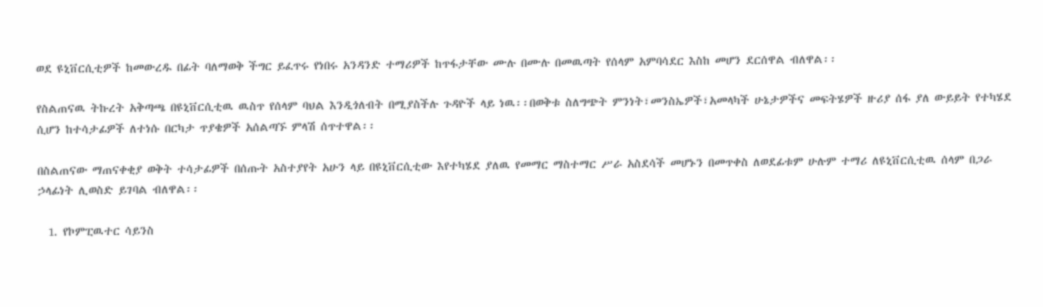ወደ ዩኒቨርሲቲዎች ከመውረዱ በፊት ባለማወቅ ችግር ይፈጥሩ የነበሩ አንዳንድ ተማሪዎች ከጥፋታቸው ሙሉ በሙሉ በመዉጣት የሰላም አምባሳደር እስከ መሆን ደርሰዋል ብለዋል፡፡

የስልጠናዉ ትኩረት አቅጣጫ በዩኒቨርሲቲዉ ዉስጥ የሰላም ባህል እንዲጎለብት በሚያስችሉ ጉዳዮች ላይ ነዉ፡፡በወቅቱ ስለግጭት ምንነት፣መንስኤዎች፣አመላካች ሁኔታዎችና መፍትሄዎች ዙሪያ ሰፋ ያለ ውይይት የተካሄደ ሲሆን ከተሳታፊዎች ለተነሱ በርካታ ጥያቄዎች አሰልጣኙ ምላሽ ሰጥተዋል፡፡

በስልጠናው ማጠናቀቂያ ወቅት ተሳታፊዎች በሰጡት አስተያየት አሁን ላይ በዩኒቨርሲቲው እየተካሄደ ያለዉ የመማር ማስተማር ሥራ አስደሳች መሆኑን በመጥቀስ ለወደፊቱም ሁሉም ተማሪ ለዩኒቨርሲቲዉ ሰላም በጋራ ኃላፊነት ሊወስድ ይገባል ብለዋል፡፡

  1. የኮምፒዉተር ሳይንስ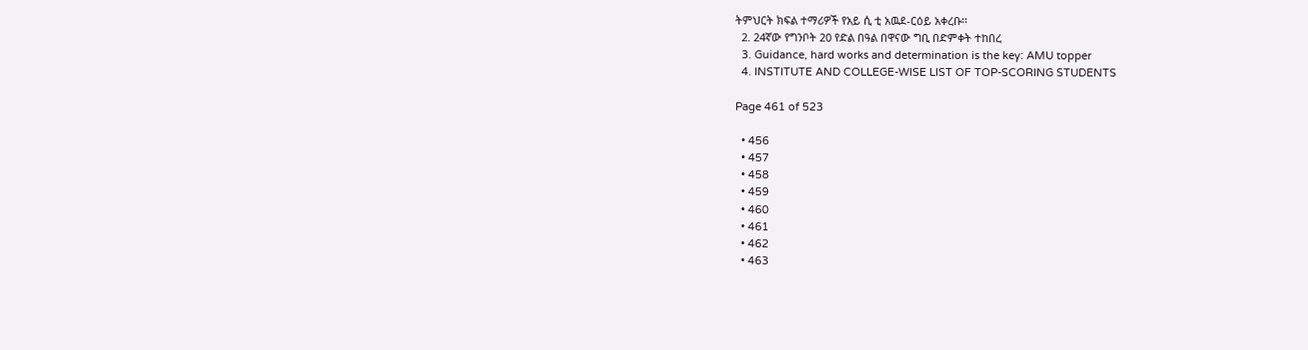ትምህርት ክፍል ተማሪዎች የአይ ሲ ቲ አዉደ-ርዕይ አቀረቡ፡፡
  2. 24ኛው የግንቦት 20 የድል በዓል በዋናው ግቢ በድምቀት ተከበረ
  3. Guidance, hard works and determination is the key: AMU topper
  4. INSTITUTE AND COLLEGE-WISE LIST OF TOP-SCORING STUDENTS

Page 461 of 523

  • 456
  • 457
  • 458
  • 459
  • 460
  • 461
  • 462
  • 463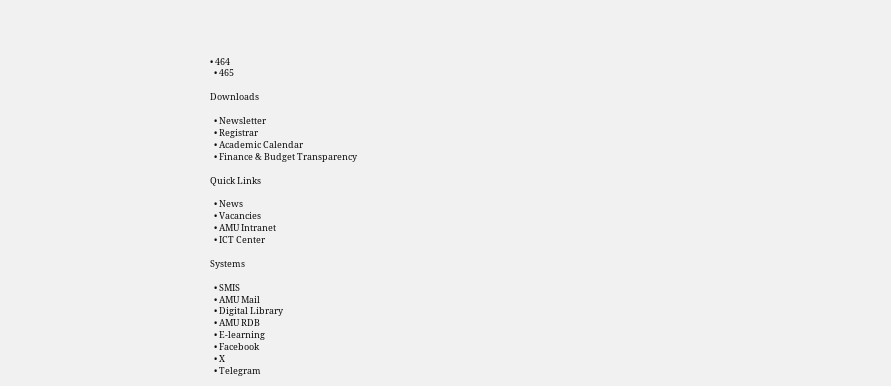• 464
  • 465

Downloads

  • Newsletter
  • Registrar
  • Academic Calendar
  • Finance & Budget Transparency

Quick Links

  • News
  • Vacancies
  • AMU Intranet
  • ICT Center

Systems

  • SMIS
  • AMU Mail
  • Digital Library
  • AMU RDB
  • E-learning
  • Facebook
  • X
  • Telegram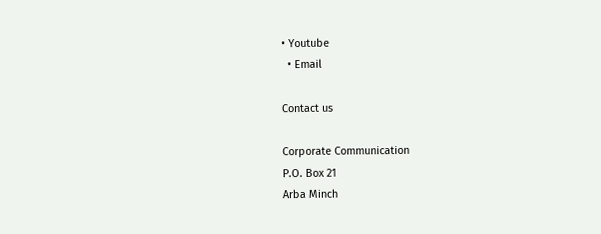• Youtube
  • Email

Contact us

Corporate Communication
P.O. Box 21
Arba Minch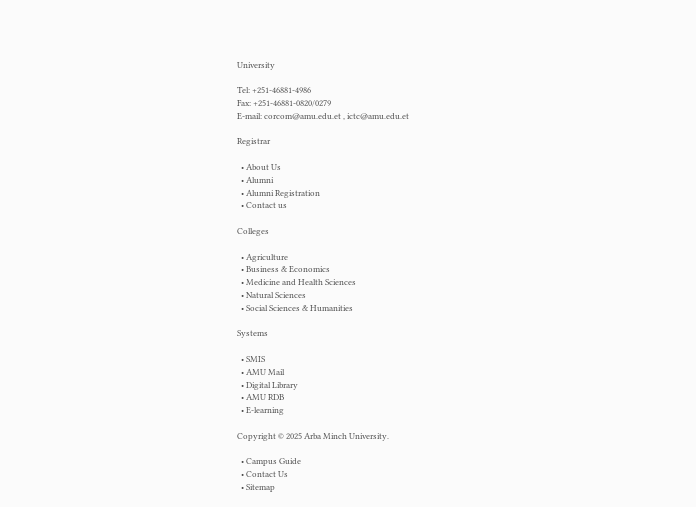University

Tel: +251-46881-4986
Fax: +251-46881-0820/0279
E-mail: corcom@amu.edu.et , ictc@amu.edu.et

Registrar

  • About Us
  • Alumni
  • Alumni Registration
  • Contact us

Colleges

  • Agriculture
  • Business & Economics
  • Medicine and Health Sciences
  • Natural Sciences
  • Social Sciences & Humanities

Systems

  • SMIS
  • AMU Mail
  • Digital Library
  • AMU RDB
  • E-learning

Copyright © 2025 Arba Minch University.

  • Campus Guide
  • Contact Us
  • Sitemap